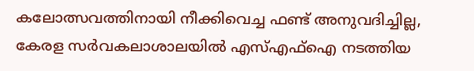കലോത്സവത്തിനായി നീക്കിവെച്ച ഫണ്ട് അനുവദിച്ചില്ല, കേരള സർവകലാശാലയിൽ എസ്എഫ്ഐ നടത്തിയ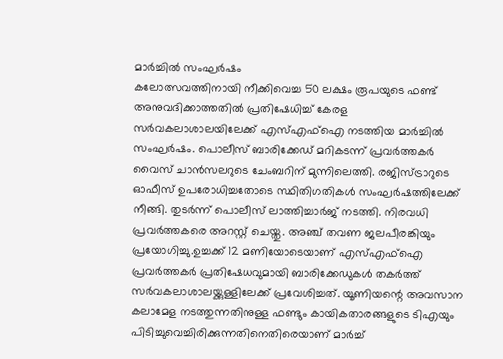മാർച്ചിൽ സംഘർഷം
കലോത്സവത്തിനായി നീക്കിവെച്ച 50 ലക്ഷം രൂപയുടെ ഫണ്ട് അനുവദിക്കാത്തതിൽ പ്രതിഷേധിച്ച് കേരള സർവകലാശാലയിലേക്ക് എസ്എഫ്ഐ നടത്തിയ മാർച്ചിൽ സംഘർഷം. പൊലീസ് ബാരിക്കേഡ് മറികടന്ന് പ്രവർത്തകർ വൈസ് ചാൻസലറുടെ ചേംബറിന് മുന്നിലെത്തി. രജിസ്ട്രാറുടെ ഓഫീസ് ഉപരോധിച്ചതോടെ സ്ഥിതിഗതികൾ സംഘർഷത്തിലേക്ക് നീങ്ങി. തുടർന്ന് പൊലീസ് ലാത്തിച്ചാർജ് നടത്തി. നിരവധി പ്രവർത്തകരെ അറസ്റ്റ് ചെയ്തു. അഞ്ച് തവണ ജലപീരങ്കിയും പ്രയോഗിച്ചു.ഉച്ചക്ക് 12 മണിയോടെയാണ് എസ്എഫ്ഐ പ്രവർത്തകർ പ്രതിഷേധവുമായി ബാരിക്കേഡുകൾ തകർത്ത് സർവകലാശാലയ്ക്കുള്ളിലേക്ക് പ്രവേശിച്ചത്. യൂണിയന്റെ അവസാന കലാമേള നടത്തുന്നതിനുള്ള ഫണ്ടും കായികതാരങ്ങളുടെ ടിഎയും പിടിച്ചുവെച്ചിരിക്കുന്നതിനെതിരെയാണ് മാർച്ച്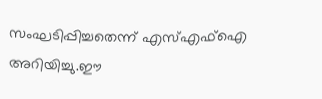സംഘടിപ്പിച്ചതെന്ന് എസ്എഫ്ഐ അറിയിച്ചു.ഈ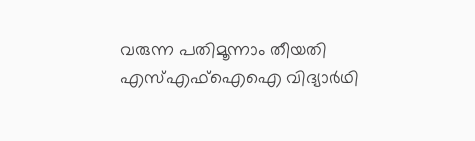വരുന്ന പതിമൂന്നാം തീയതി എസ്എഫ്ഐഐ വിദ്യാർഥി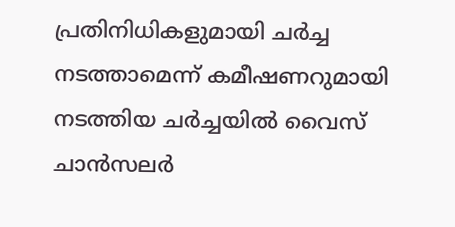പ്രതിനിധികളുമായി ചർച്ച നടത്താമെന്ന് കമീഷണറുമായി നടത്തിയ ചർച്ചയിൽ വൈസ് ചാൻസലർ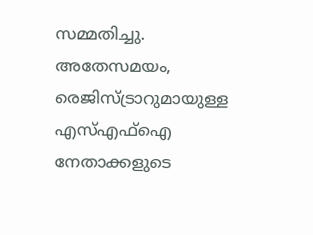സമ്മതിച്ചു. അതേസമയം, രെജിസ്ട്രാറുമായുള്ള എസ്എഫ്ഐ നേതാക്കളുടെ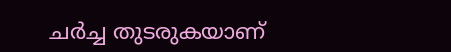ചർച്ച തുടരുകയാണ്